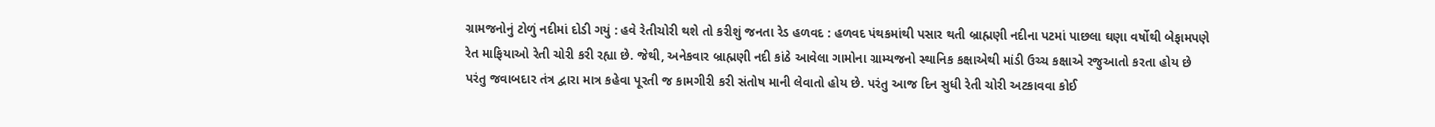ગ્રામજનોનું ટોળું નદીમાં દોડી ગયું : હવે રેતીચોરી થશે તો કરીશું જનતા રેડ હળવદ : હળવદ પંથકમાંથી પસાર થતી બ્રાહ્મણી નદીના પટમાં પાછલા ઘણા વર્ષોથી બેફામપણે રેત માફિયાઓ રેતી ચોરી કરી રહ્યા છે. જેથી, અનેકવાર બ્રાહ્મણી નદી કાંઠે આવેલા ગામોના ગ્રામ્યજનો સ્થાનિક કક્ષાએથી માંડી ઉચ્ચ કક્ષાએ રજુઆતો કરતા હોય છે પરંતુ જવાબદાર તંત્ર દ્વારા માત્ર કહેવા પૂરતી જ કામગીરી કરી સંતોષ માની લેવાતો હોય છે. પરંતુ આજ દિન સુધી રેતી ચોરી અટકાવવા કોઈ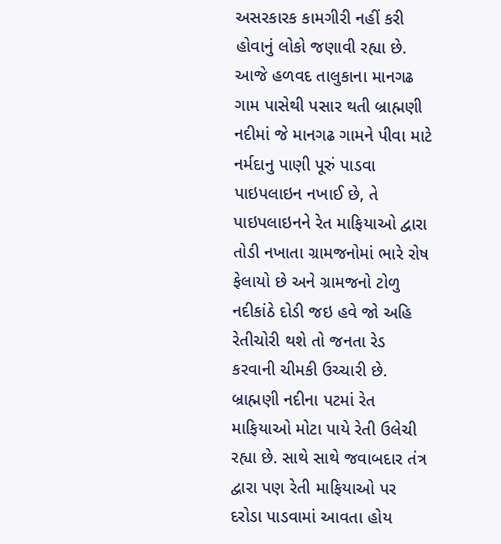અસરકારક કામગીરી નહીં કરી હોવાનું લોકો જણાવી રહ્યા છે. આજે હળવદ તાલુકાના માનગઢ ગામ પાસેથી પસાર થતી બ્રાહ્મણી નદીમાં જે માનગઢ ગામને પીવા માટે નર્મદાનુ પાણી પૂરું પાડવા પાઇપલાઇન નખાઈ છે, તે પાઇપલાઇનને રેત માફિયાઓ દ્વારા તોડી નખાતા ગ્રામજનોમાં ભારે રોષ ફેલાયો છે અને ગ્રામજનો ટોળુ નદીકાંઠે દોડી જઇ હવે જો અહિ રેતીચોરી થશે તો જનતા રેડ કરવાની ચીમકી ઉચ્ચારી છે. બ્રાહ્મણી નદીના પટમાં રેત માફિયાઓ મોટા પાયે રેતી ઉલેચી રહ્યા છે. સાથે સાથે જવાબદાર તંત્ર દ્વારા પણ રેતી માફિયાઓ પર દરોડા પાડવામાં આવતા હોય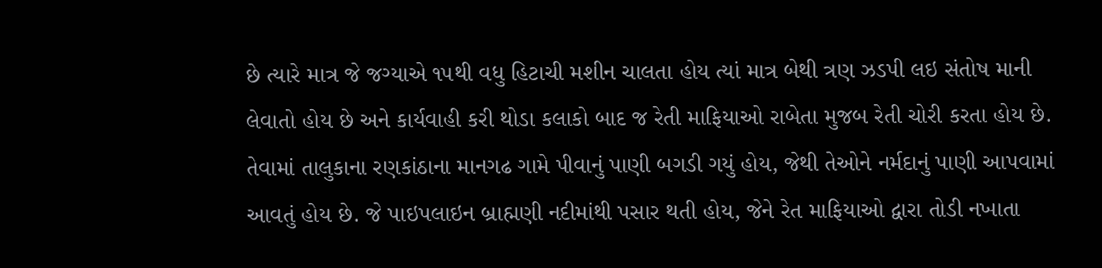છે ત્યારે માત્ર જે જગ્યાએ ૧૫થી વધુ હિટાચી મશીન ચાલતા હોય ત્યાં માત્ર બેથી ત્રણ ઝડપી લઇ સંતોષ માની લેવાતો હોય છે અને કાર્યવાહી કરી થોડા કલાકો બાદ જ રેતી માફિયાઓ રાબેતા મુજબ રેતી ચોરી કરતા હોય છે. તેવામાં તાલુકાના રણકાંઠાના માનગઢ ગામે પીવાનું પાણી બગડી ગયું હોય, જેથી તેઓને નર્મદાનું પાણી આપવામાં આવતું હોય છે. જે પાઇપલાઇન બ્રાહ્મણી નદીમાંથી પસાર થતી હોય, જેને રેત માફિયાઓ દ્વારા તોડી નખાતા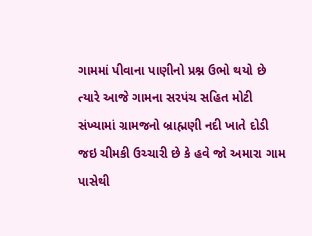ગામમાં પીવાના પાણીનો પ્રશ્ન ઉભો થયો છે ત્યારે આજે ગામના સરપંચ સહિત મોટી સંખ્યામાં ગ્રામજનો બ્રાહ્મણી નદી ખાતે દોડી જઇ ચીમકી ઉચ્ચારી છે કે હવે જો અમારા ગામ પાસેથી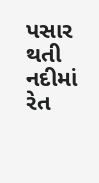પસાર થતી નદીમાં રેત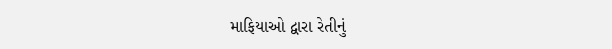માફિયાઓ દ્વારા રેતીનું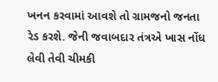ખનન કરવામાં આવશે તો ગ્રામજનો જનતા રેડ કરશે. જેની જવાબદાર તંત્રએ ખાસ નોંધ લેવી તેવી ચીમકી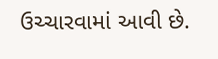ઉચ્ચારવામાં આવી છે.